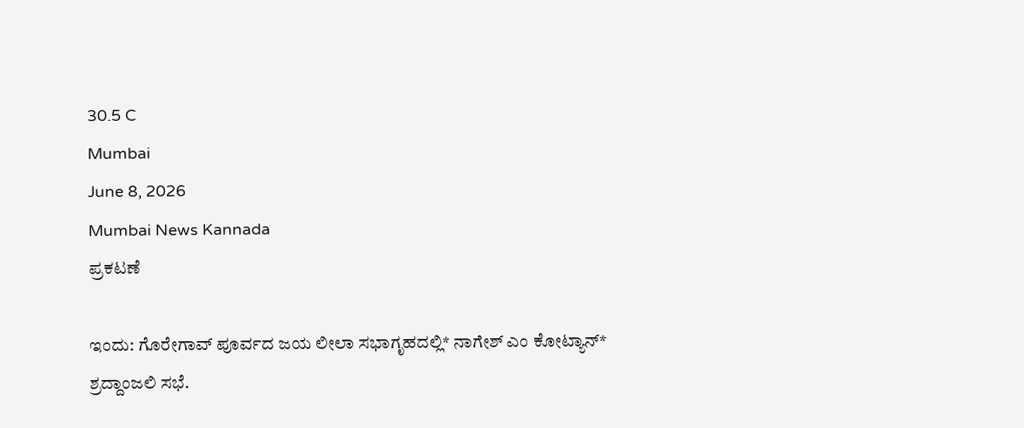30.5 C
Mumbai
June 8, 2026
Mumbai News Kannada
ಪ್ರಕಟಣೆ

ಇಂದು: ಗೊರೇಗಾವ್ ಪೂರ್ವದ ಜಯ ಲೀಲಾ ಸಭಾಗೃಹದಲ್ಲಿ* ನಾಗೇಶ್ ಎಂ ಕೋಟ್ಯಾನ್* ಶ್ರದ್ದಾಂಜಲಿ ಸಭೆ.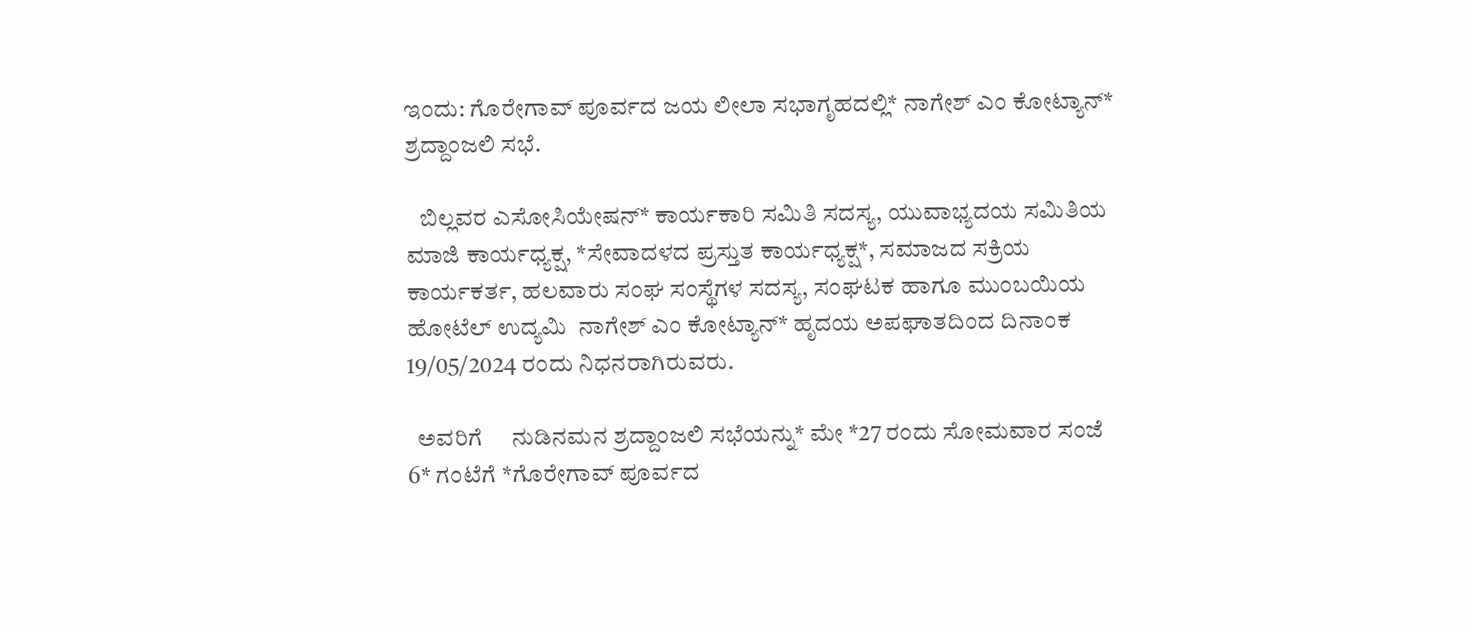ಇಂದು: ಗೊರೇಗಾವ್ ಪೂರ್ವದ ಜಯ ಲೀಲಾ ಸಭಾಗೃಹದಲ್ಲಿ* ನಾಗೇಶ್ ಎಂ ಕೋಟ್ಯಾನ್* ಶ್ರದ್ದಾಂಜಲಿ ಸಭೆ.

   ಬಿಲ್ಲವರ ಎಸೋಸಿಯೇಷನ್* ಕಾರ್ಯಕಾರಿ ಸಮಿತಿ ಸದಸ್ಯ, ಯುವಾಭ್ಯದಯ ಸಮಿತಿಯ ಮಾಜಿ ಕಾರ್ಯಧ್ಯಕ್ಷ, *ಸೇವಾದಳದ ಪ್ರಸ್ತುತ ಕಾರ್ಯಧ್ಯಕ್ಷ*, ಸಮಾಜದ ಸಕ್ರಿಯ ಕಾರ್ಯಕರ್ತ, ಹಲವಾರು ಸಂಘ ಸಂಸ್ಥೆಗಳ ಸದಸ್ಯ, ಸಂಘಟಕ ಹಾಗೂ ಮುಂಬಯಿಯ ಹೋಟೆಲ್ ಉದ್ಯಮಿ  ನಾಗೇಶ್ ಎಂ ಕೋಟ್ಯಾನ್* ಹೃದಯ ಅಪಘಾತದಿಂದ ದಿನಾಂಕ 19/05/2024 ರಂದು ನಿಧನರಾಗಿರುವರು.

  ಅವರಿಗೆ     ನುಡಿನಮನ ಶ್ರದ್ದಾಂಜಲಿ ಸಭೆಯನ್ನು* ಮೇ *27 ರಂದು ಸೋಮವಾರ ಸಂಜೆ 6* ಗಂಟೆಗೆ *ಗೊರೇಗಾವ್ ಪೂರ್ವದ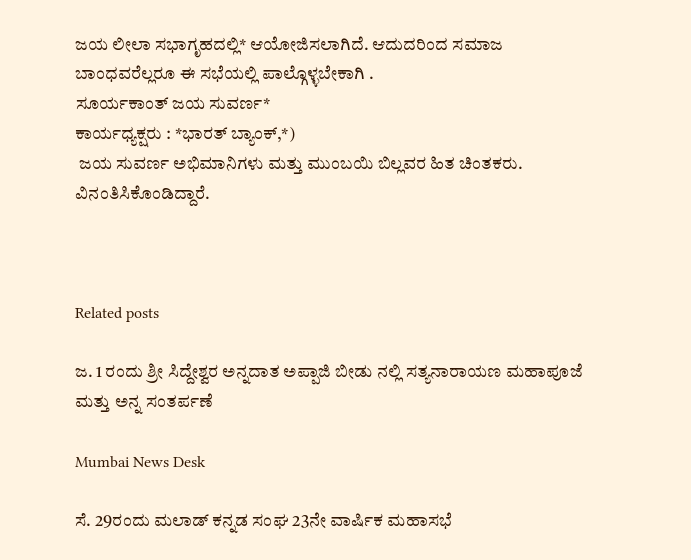ಜಯ ಲೀಲಾ ಸಭಾಗೃಹದಲ್ಲಿ* ಆಯೋಜಿಸಲಾಗಿದೆ. ಆದುದರಿಂದ ಸಮಾಜ ಬಾಂಧವರೆಲ್ಲರೂ ಈ ಸಭೆಯಲ್ಲಿ ಪಾಲ್ಗೊಳ್ಳಬೇಕಾಗಿ .
ಸೂರ್ಯಕಾಂತ್ ಜಯ ಸುವರ್ಣ*
ಕಾರ್ಯಧ್ಯಕ್ಷರು : *ಭಾರತ್ ಬ್ಯಾಂಕ್,*)
 ಜಯ ಸುವರ್ಣ ಅಭಿಮಾನಿಗಳು ಮತ್ತು ಮುಂಬಯಿ ಬಿಲ್ಲವರ ಹಿತ ಚಿಂತಕರು. ವಿನಂತಿಸಿಕೊಂಡಿದ್ದಾರೆ.



Related posts

ಜ. 1 ರಂದು ಶ್ರೀ ಸಿದ್ದೇಶ್ವರ ಅನ್ನದಾತ ಅಪ್ಪಾಜಿ ಬೀಡು ನಲ್ಲಿ ಸತ್ಯನಾರಾಯಣ ಮಹಾಪೂಜೆ ಮತ್ತು ಅನ್ನ ಸಂತರ್ಪಣೆ

Mumbai News Desk

ಸೆ. 29ರಂದು ಮಲಾಡ್ ಕನ್ನಡ ಸಂಘ 23ನೇ ವಾರ್ಷಿಕ ಮಹಾಸಭೆ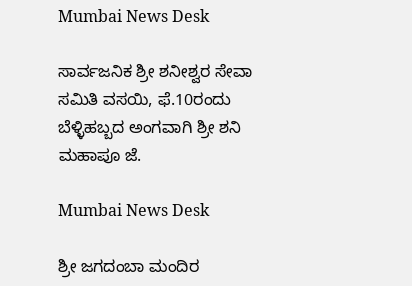Mumbai News Desk

ಸಾರ್ವಜನಿಕ ಶ್ರೀ ಶನೀಶ್ವರ ಸೇವಾ ಸಮಿತಿ ವಸಯಿ, ಫೆ.10ರಂದು ಬೆಳ್ಳಿಹಬ್ಬದ ಅಂಗವಾಗಿ ಶ್ರೀ ಶನಿ ಮಹಾಪೂ ಜೆ.

Mumbai News Desk

ಶ್ರೀ ಜಗದಂಬಾ ಮಂದಿರ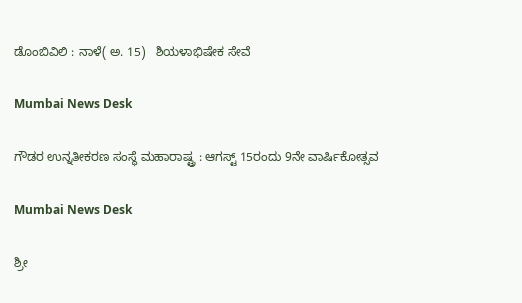ಡೊಂಬಿವಿಲಿ : ನಾಳೆ( ಅ. 15)   ಶಿಯಳಾಭಿಷೇಕ ಸೇವೆ

Mumbai News Desk

ಗೌಡರ ಉನ್ನತೀಕರಣ ಸಂಸ್ಥೆ ಮಹಾರಾಷ್ಟ್ರ : ಆಗಸ್ಟ್ 15ರಂದು 9ನೇ ವಾರ್ಷಿಕೋತ್ಸವ

Mumbai News Desk

ಶ್ರೀ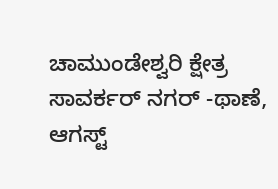ಚಾಮುಂಡೇಶ್ವರಿ ಕ್ಷೇತ್ರ ಸಾವರ್ಕರ್ ನಗರ್ -ಥಾಣೆ, ಆಗಸ್ಟ್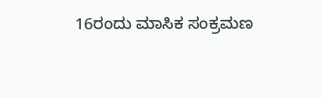16ರಂದು ಮಾಸಿಕ ಸಂಕ್ರಮಣ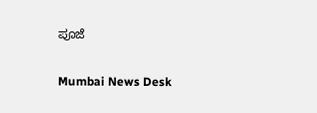ಪೂಜೆ

Mumbai News Desk